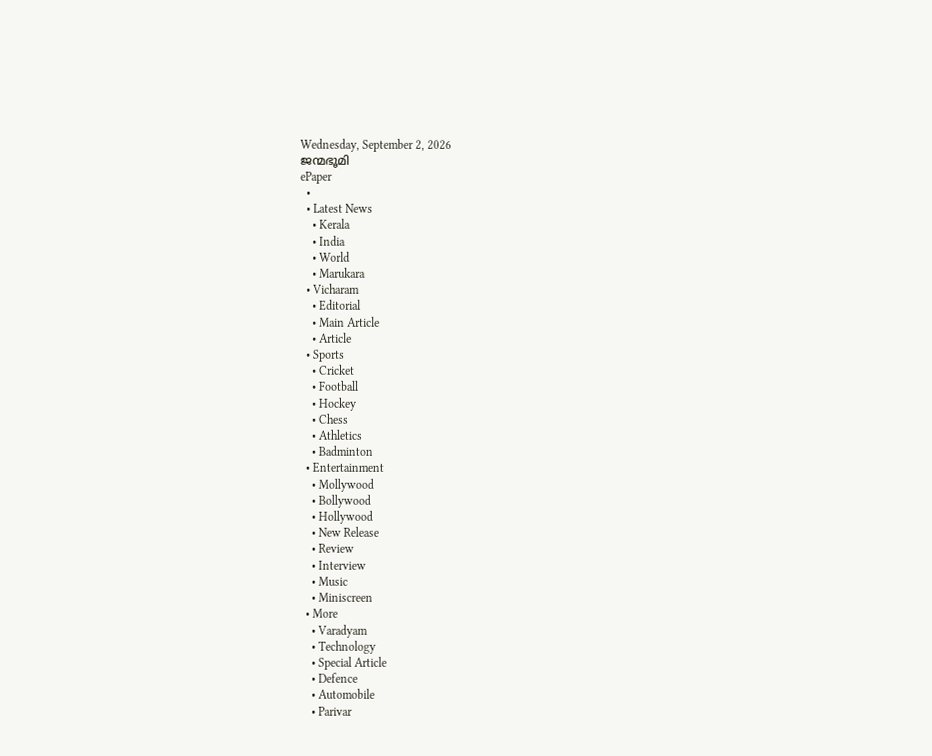Wednesday, September 2, 2026
ജന്മഭൂമി
ePaper
  •
  • Latest News
    • Kerala
    • India
    • World
    • Marukara
  • Vicharam
    • Editorial
    • Main Article
    • Article
  • Sports
    • Cricket
    • Football
    • Hockey
    • Chess
    • Athletics
    • Badminton
  • Entertainment
    • Mollywood
    • Bollywood
    • Hollywood
    • New Release
    • Review
    • Interview
    • Music
    • Miniscreen
  • More
    • Varadyam
    • Technology
    • Special Article
    • Defence
    • Automobile
    • Parivar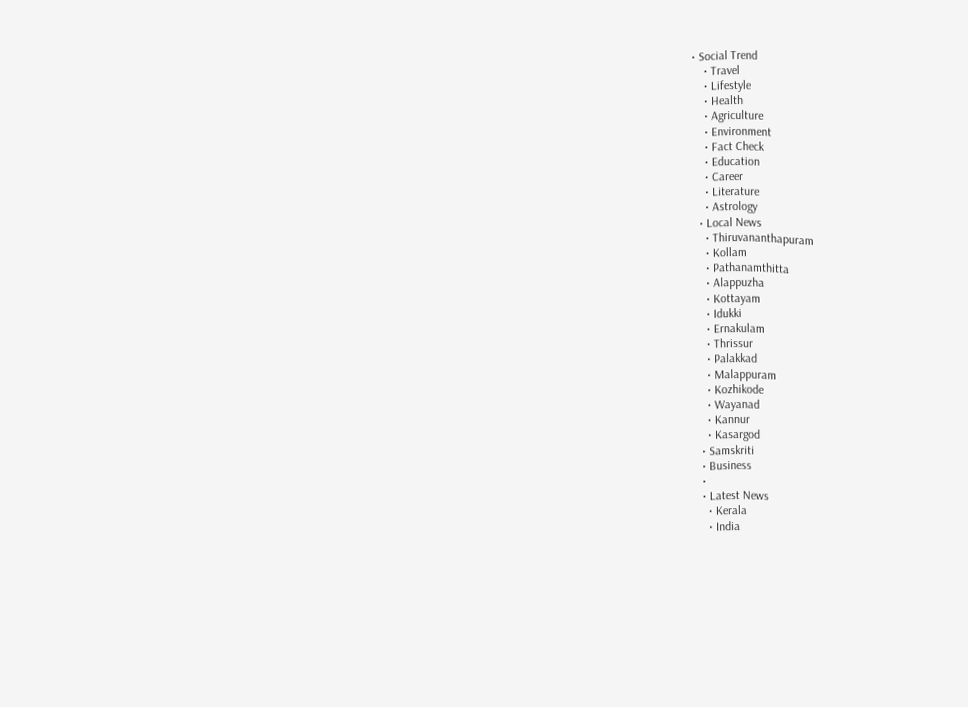• Social Trend
    • Travel
    • Lifestyle
    • Health
    • Agriculture
    • Environment
    • Fact Check
    • Education
    • Career
    • Literature
    • Astrology
  • Local News
    • Thiruvananthapuram
    • Kollam
    • Pathanamthitta
    • Alappuzha
    • Kottayam
    • Idukki
    • Ernakulam
    • Thrissur
    • Palakkad
    • Malappuram
    • Kozhikode
    • Wayanad
    • Kannur
    • Kasargod
  • Samskriti
  • Business
  •
  • Latest News
    • Kerala
    • India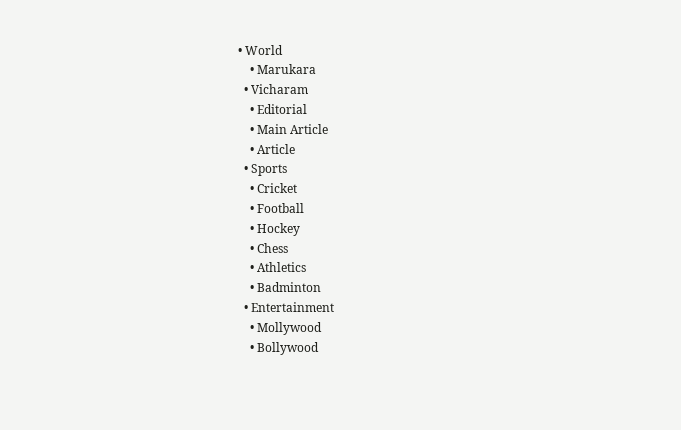• World
    • Marukara
  • Vicharam
    • Editorial
    • Main Article
    • Article
  • Sports
    • Cricket
    • Football
    • Hockey
    • Chess
    • Athletics
    • Badminton
  • Entertainment
    • Mollywood
    • Bollywood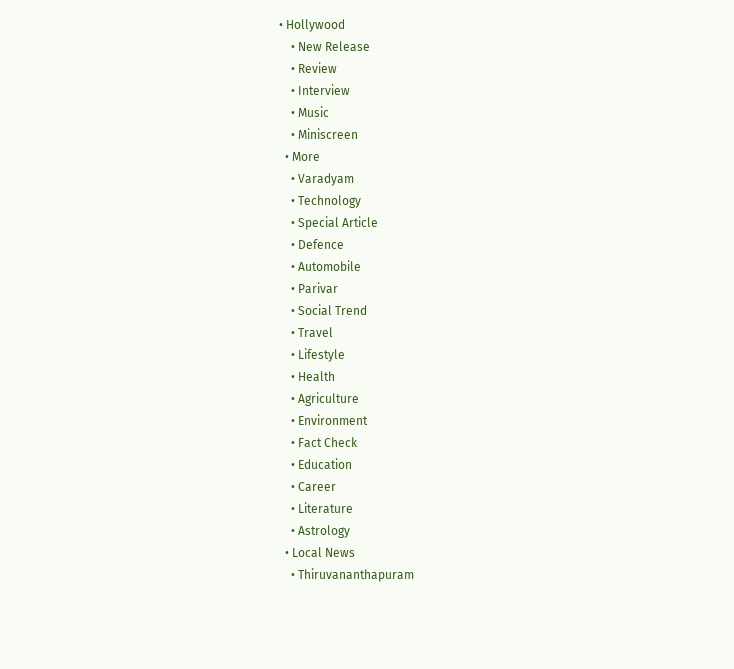• Hollywood
    • New Release
    • Review
    • Interview
    • Music
    • Miniscreen
  • More
    • Varadyam
    • Technology
    • Special Article
    • Defence
    • Automobile
    • Parivar
    • Social Trend
    • Travel
    • Lifestyle
    • Health
    • Agriculture
    • Environment
    • Fact Check
    • Education
    • Career
    • Literature
    • Astrology
  • Local News
    • Thiruvananthapuram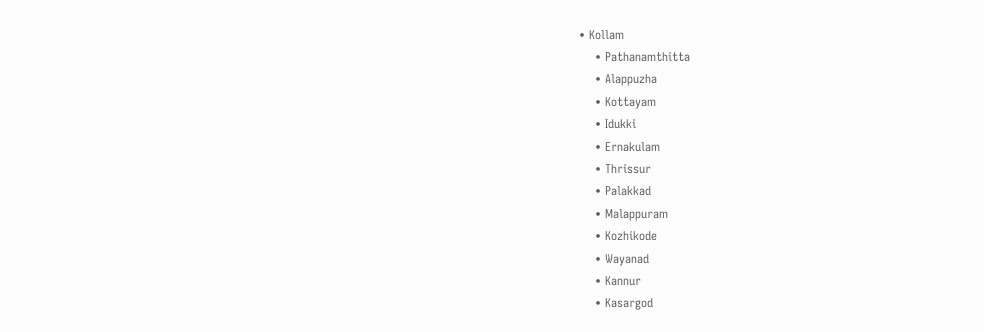• Kollam
    • Pathanamthitta
    • Alappuzha
    • Kottayam
    • Idukki
    • Ernakulam
    • Thrissur
    • Palakkad
    • Malappuram
    • Kozhikode
    • Wayanad
    • Kannur
    • Kasargod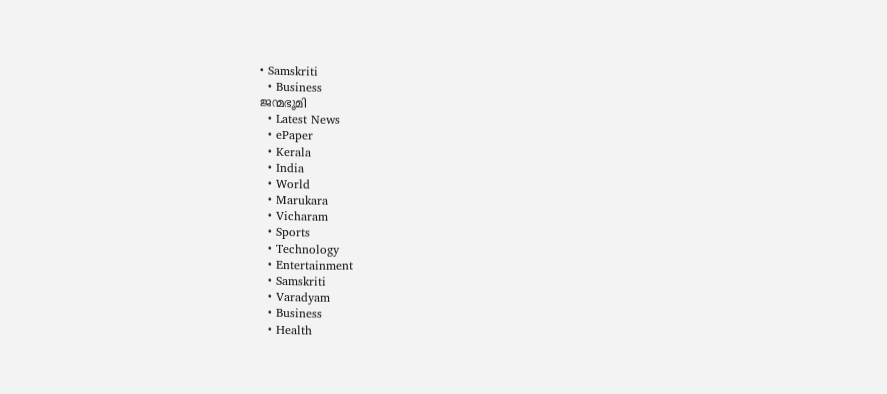• Samskriti
  • Business
ജന്മഭൂമി
  • Latest News
  • ePaper
  • Kerala
  • India
  • World
  • Marukara
  • Vicharam
  • Sports
  • Technology
  • Entertainment
  • Samskriti
  • Varadyam
  • Business
  • Health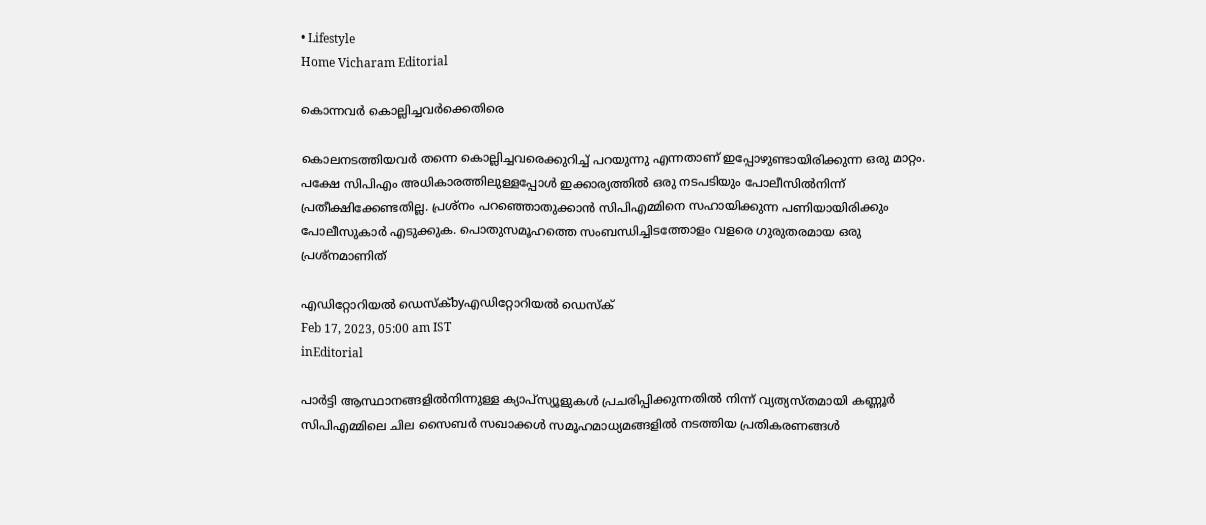• Lifestyle
Home Vicharam Editorial

കൊന്നവര്‍ കൊല്ലിച്ചവര്‍ക്കെതിരെ

കൊലനടത്തിയവര്‍ തന്നെ കൊല്ലിച്ചവരെക്കുറിച്ച് പറയുന്നു എന്നതാണ് ഇപ്പോഴുണ്ടായിരിക്കുന്ന ഒരു മാറ്റം. പക്ഷേ സിപിഎം അധികാരത്തിലുള്ളപ്പോള്‍ ഇക്കാര്യത്തില്‍ ഒരു നടപടിയും പോലീസില്‍നിന്ന് പ്രതീക്ഷിക്കേണ്ടതില്ല. പ്രശ്‌നം പറഞ്ഞൊതുക്കാന്‍ സിപിഎമ്മിനെ സഹായിക്കുന്ന പണിയായിരിക്കും പോലീസുകാര്‍ എടുക്കുക. പൊതുസമൂഹത്തെ സംബന്ധിച്ചിടത്തോളം വളരെ ഗുരുതരമായ ഒരു പ്രശ്‌നമാണിത്

എഡിറ്റോറിയൽ ഡെസ്ക്byഎഡിറ്റോറിയൽ ഡെസ്ക്
Feb 17, 2023, 05:00 am IST
inEditorial

പാര്‍ട്ടി ആസ്ഥാനങ്ങളില്‍നിന്നുള്ള ക്യാപ്‌സ്യൂളുകള്‍ പ്രചരിപ്പിക്കുന്നതില്‍ നിന്ന് വ്യത്യസ്തമായി കണ്ണൂര്‍ സിപിഎമ്മിലെ ചില സൈബര്‍ സഖാക്കള്‍ സമൂഹമാധ്യമങ്ങളില്‍ നടത്തിയ പ്രതികരണങ്ങള്‍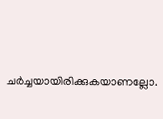ചര്‍ച്ചയായിരിക്കുകയാണല്ലോ.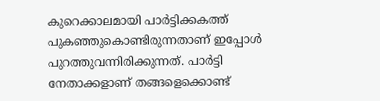കുറെക്കാലമായി പാര്‍ട്ടിക്കകത്ത് പുകഞ്ഞുകൊണ്ടിരുന്നതാണ് ഇപ്പോള്‍ പുറത്തുവന്നിരിക്കുന്നത്. പാര്‍ട്ടി നേതാക്കളാണ് തങ്ങളെക്കൊണ്ട്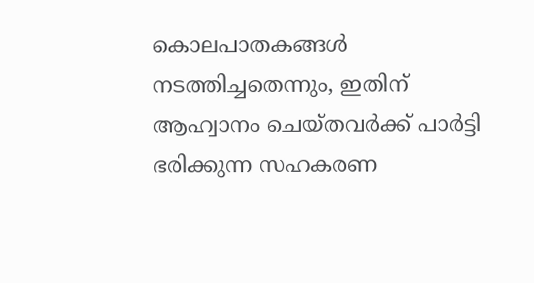കൊലപാതകങ്ങള്‍ നടത്തിച്ചതെന്നും, ഇതിന് ആഹ്വാനം ചെയ്തവര്‍ക്ക് പാര്‍ട്ടി ഭരിക്കുന്ന സഹകരണ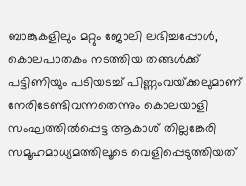ബാങ്കുകളിലും മറ്റും ജോലി ലഭിച്ചപ്പോള്‍, കൊലപാതകം നടത്തിയ തങ്ങള്‍ക്ക് പട്ടിണിയും പടിയടച്ച് പിണ്ണംവയ്‌ക്കലുമാണ് നേരിടേണ്ടിവന്നതെന്നും കൊലയാളി സംഘത്തില്‍പ്പെട്ട ആകാശ് തില്ലങ്കേരി സമൂഹമാധ്യമത്തിലൂടെ വെളിപ്പെടുത്തിയത്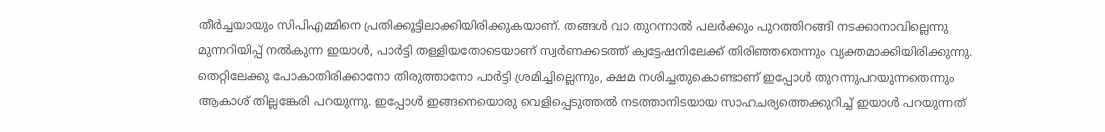തീര്‍ച്ചയായും സിപിഎമ്മിനെ പ്രതിക്കൂട്ടിലാക്കിയിരിക്കുകയാണ്. തങ്ങള്‍ വാ തുറന്നാല്‍ പലര്‍ക്കും പുറത്തിറങ്ങി നടക്കാനാവില്ലെന്നു മുന്നറിയിപ്പ് നല്‍കുന്ന ഇയാള്‍, പാര്‍ട്ടി തള്ളിയതോടെയാണ് സ്വര്‍ണക്കടത്ത് ക്വട്ടേഷനിലേക്ക് തിരിഞ്ഞതെന്നും വ്യക്തമാക്കിയിരിക്കുന്നു. തെറ്റിലേക്കു പോകാതിരിക്കാനോ തിരുത്താനോ പാര്‍ട്ടി ശ്രമിച്ചില്ലെന്നും, ക്ഷമ നശിച്ചതുകൊണ്ടാണ് ഇപ്പോള്‍ തുറന്നുപറയുന്നതെന്നും ആകാശ് തില്ലങ്കേരി പറയുന്നു. ഇപ്പോള്‍ ഇങ്ങനെയൊരു വെളിപ്പെടുത്തല്‍ നടത്താനിടയായ സാഹചര്യത്തെക്കുറിച്ച് ഇയാള്‍ പറയുന്നത്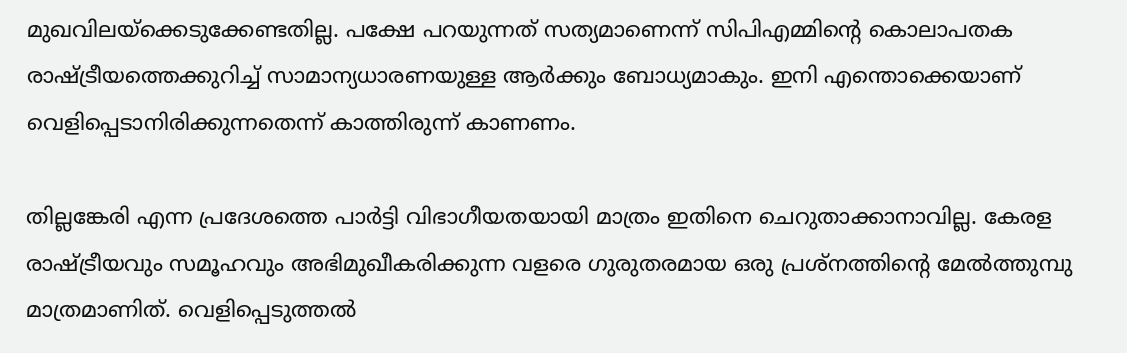മുഖവിലയ്‌ക്കെടുക്കേണ്ടതില്ല. പക്ഷേ പറയുന്നത് സത്യമാണെന്ന് സിപിഎമ്മിന്റെ കൊലാപതക രാഷ്‌ട്രീയത്തെക്കുറിച്ച് സാമാന്യധാരണയുള്ള ആര്‍ക്കും ബോധ്യമാകും. ഇനി എന്തൊക്കെയാണ് വെളിപ്പെടാനിരിക്കുന്നതെന്ന് കാത്തിരുന്ന് കാണണം.

തില്ലങ്കേരി എന്ന പ്രദേശത്തെ പാര്‍ട്ടി വിഭാഗീയതയായി മാത്രം ഇതിനെ ചെറുതാക്കാനാവില്ല. കേരള രാഷ്‌ട്രീയവും സമൂഹവും അഭിമുഖീകരിക്കുന്ന വളരെ ഗുരുതരമായ ഒരു പ്രശ്‌നത്തിന്റെ മേല്‍ത്തുമ്പു മാത്രമാണിത്. വെളിപ്പെടുത്തല്‍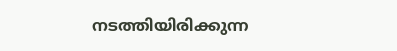നടത്തിയിരിക്കുന്ന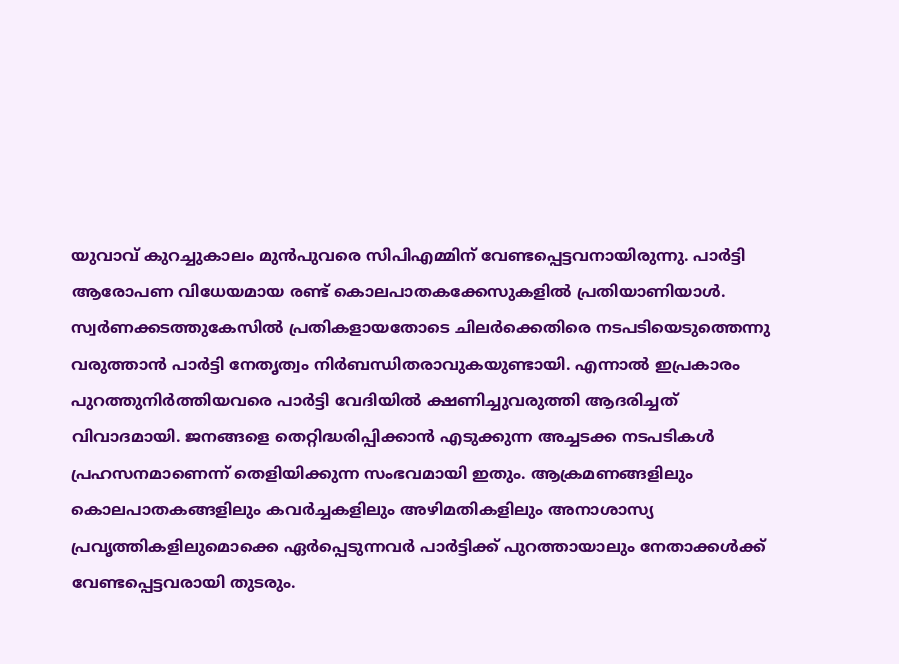യുവാവ് കുറച്ചുകാലം മുന്‍പുവരെ സിപിഎമ്മിന് വേണ്ടപ്പെട്ടവനായിരുന്നു. പാര്‍ട്ടി ആരോപണ വിധേയമായ രണ്ട് കൊലപാതകക്കേസുകളില്‍ പ്രതിയാണിയാള്‍. സ്വര്‍ണക്കടത്തുകേസില്‍ പ്രതികളായതോടെ ചിലര്‍ക്കെതിരെ നടപടിയെടുത്തെന്നു വരുത്താന്‍ പാര്‍ട്ടി നേതൃത്വം നിര്‍ബന്ധിതരാവുകയുണ്ടായി. എന്നാല്‍ ഇപ്രകാരം പുറത്തുനിര്‍ത്തിയവരെ പാര്‍ട്ടി വേദിയില്‍ ക്ഷണിച്ചുവരുത്തി ആദരിച്ചത് വിവാദമായി. ജനങ്ങളെ തെറ്റിദ്ധരിപ്പിക്കാന്‍ എടുക്കുന്ന അച്ചടക്ക നടപടികള്‍ പ്രഹസനമാണെന്ന് തെളിയിക്കുന്ന സംഭവമായി ഇതും. ആക്രമണങ്ങളിലും കൊലപാതകങ്ങളിലും കവര്‍ച്ചകളിലും അഴിമതികളിലും അനാശാസ്യ പ്രവൃത്തികളിലുമൊക്കെ ഏര്‍പ്പെടുന്നവര്‍ പാര്‍ട്ടിക്ക് പുറത്തായാലും നേതാക്കള്‍ക്ക് വേണ്ടപ്പെട്ടവരായി തുടരും.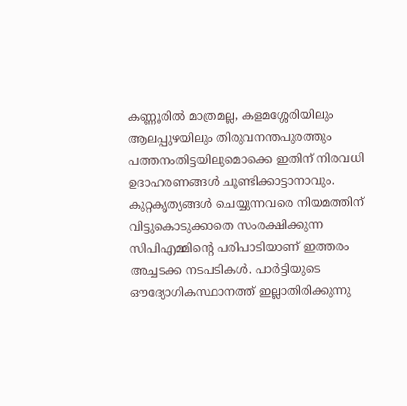കണ്ണൂരില്‍ മാത്രമല്ല, കളമശ്ശേരിയിലും ആലപ്പുഴയിലും തിരുവനന്തപുരത്തും പത്തനംതിട്ടയിലുമൊക്കെ ഇതിന് നിരവധി ഉദാഹരണങ്ങള്‍ ചൂണ്ടിക്കാട്ടാനാവും. കുറ്റകൃത്യങ്ങള്‍ ചെയ്യുന്നവരെ നിയമത്തിന് വിട്ടുകൊടുക്കാതെ സംരക്ഷിക്കുന്ന സിപിഎമ്മിന്റെ പരിപാടിയാണ് ഇത്തരം അച്ചടക്ക നടപടികള്‍. പാര്‍ട്ടിയുടെ ഔദ്യോഗികസ്ഥാനത്ത് ഇല്ലാതിരിക്കുന്നു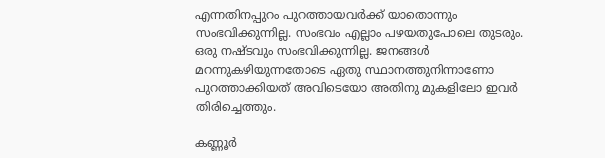എന്നതിനപ്പുറം പുറത്തായവര്‍ക്ക് യാതൊന്നും സംഭവിക്കുന്നില്ല. സംഭവം എല്ലാം പഴയതുപോലെ തുടരും. ഒരു നഷ്ടവും സംഭവിക്കുന്നില്ല. ജനങ്ങള്‍ മറന്നുകഴിയുന്നതോടെ ഏതു സ്ഥാനത്തുനിന്നാണോ പുറത്താക്കിയത് അവിടെയോ അതിനു മുകളിലോ ഇവര്‍ തിരിച്ചെത്തും.

കണ്ണൂര്‍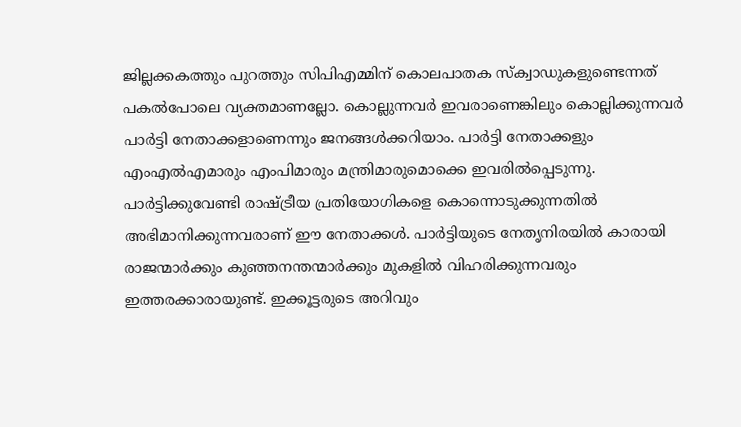ജില്ലക്കകത്തും പുറത്തും സിപിഎമ്മിന് കൊലപാതക സ്‌ക്വാഡുകളുണ്ടെന്നത് പകല്‍പോലെ വ്യക്തമാണല്ലോ. കൊല്ലുന്നവര്‍ ഇവരാണെങ്കിലും കൊല്ലിക്കുന്നവര്‍ പാര്‍ട്ടി നേതാക്കളാണെന്നും ജനങ്ങള്‍ക്കറിയാം. പാര്‍ട്ടി നേതാക്കളും എംഎല്‍എമാരും എംപിമാരും മന്ത്രിമാരുമൊക്കെ ഇവരില്‍പ്പെടുന്നു. പാര്‍ട്ടിക്കുവേണ്ടി രാഷ്‌ട്രീയ പ്രതിയോഗികളെ കൊന്നൊടുക്കുന്നതില്‍ അഭിമാനിക്കുന്നവരാണ് ഈ നേതാക്കള്‍. പാര്‍ട്ടിയുടെ നേതൃനിരയില്‍ കാരായി രാജന്മാര്‍ക്കും കുഞ്ഞനന്തന്മാര്‍ക്കും മുകളില്‍ വിഹരിക്കുന്നവരും ഇത്തരക്കാരായുണ്ട്. ഇക്കൂട്ടരുടെ അറിവും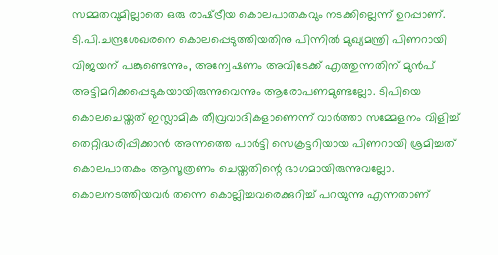സമ്മതവുമില്ലാതെ ഒരു രാഷ്‌ട്രീയ കൊലപാതകവും നടക്കില്ലെന്ന് ഉറപ്പാണ്. ടി.പി.ചന്ദ്രശേഖരനെ കൊലപ്പെടുത്തിയതിനു പിന്നില്‍ മുഖ്യമന്ത്രി പിണറായി വിജയന് പങ്കുണ്ടെന്നും, അന്വേഷണം അവിടേക്ക് എത്തുന്നതിന് മുന്‍പ് അട്ടിമറിക്കപ്പെടുകയായിരുന്നുവെന്നും ആരോപണമുണ്ടല്ലോ. ടിപിയെ കൊലചെയ്തത് ഇസ്ലാമിക തീവ്രവാദികളാണെന്ന് വാര്‍ത്താ സമ്മേളനം വിളിച്ച് തെറ്റിദ്ധരിപ്പിക്കാന്‍ അന്നത്തെ പാര്‍ട്ടി സെക്രട്ടറിയായ പിണറായി ശ്രമിച്ചത് കൊലപാതകം ആസൂത്രണം ചെയ്തതിന്റെ ഭാഗമായിരുന്നുവല്ലോ. കൊലനടത്തിയവര്‍ തന്നെ കൊല്ലിച്ചവരെക്കുറിച്ച് പറയുന്നു എന്നതാണ്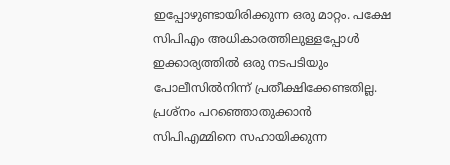ഇപ്പോഴുണ്ടായിരിക്കുന്ന ഒരു മാറ്റം. പക്ഷേ സിപിഎം അധികാരത്തിലുള്ളപ്പോള്‍   ഇക്കാര്യത്തില്‍ ഒരു നടപടിയും പോലീസില്‍നിന്ന് പ്രതീക്ഷിക്കേണ്ടതില്ല. പ്രശ്‌നം പറഞ്ഞൊതുക്കാന്‍ സിപിഎമ്മിനെ സഹായിക്കുന്ന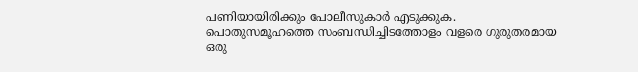പണിയായിരിക്കും പോലീസുകാര്‍ എടുക്കുക. പൊതുസമൂഹത്തെ സംബന്ധിച്ചിടത്തോളം വളരെ ഗുരുതരമായ ഒരു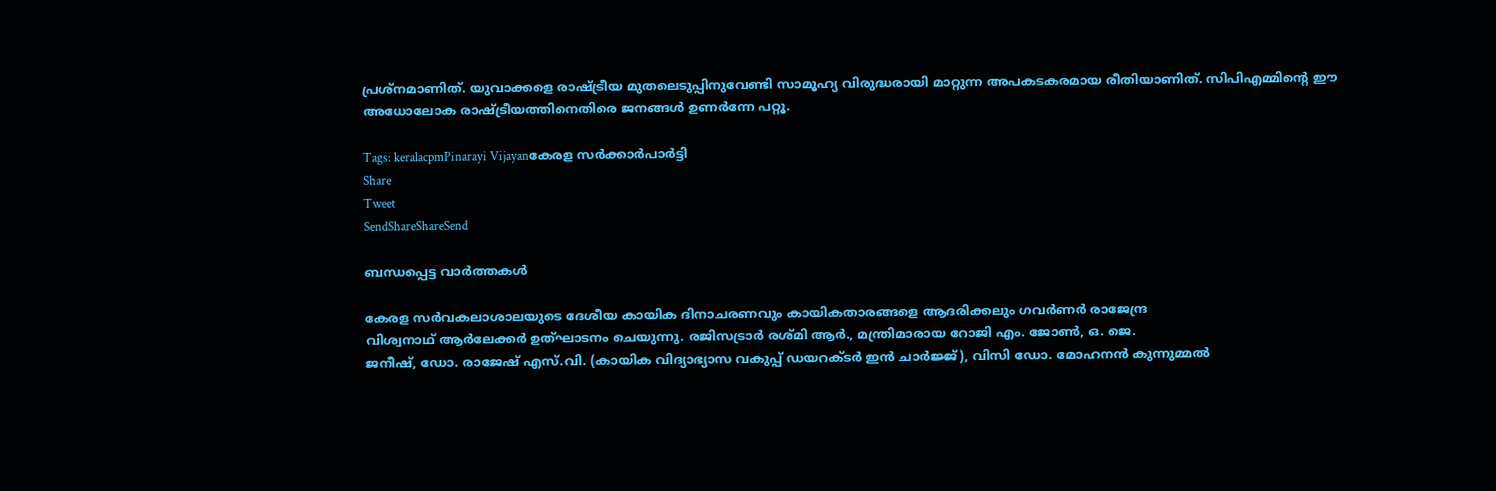പ്രശ്‌നമാണിത്. യുവാക്കളെ രാഷ്‌ട്രീയ മുതലെടുപ്പിനുവേണ്ടി സാമൂഹ്യ വിരുദ്ധരായി മാറ്റുന്ന അപകടകരമായ രീതിയാണിത്. സിപിഎമ്മിന്റെ ഈ അധോലോക രാഷ്‌ട്രീയത്തിനെതിരെ ജനങ്ങള്‍ ഉണര്‍ന്നേ പറ്റൂ.

Tags: keralacpmPinarayi Vijayanകേരള സര്‍ക്കാര്‍പാര്‍ട്ടി
Share
Tweet
SendShareShareSend

ബന്ധപ്പെട്ട വാര്‍ത്തകള്‍

കേരള സര്‍വകലാശാലയുടെ ദേശീയ കായിക ദിനാചരണവും കായികതാരങ്ങളെ ആദരിക്കലും ഗവര്‍ണര്‍ രാജേന്ദ്ര
വിശ്വനാഥ് ആര്‍ലേക്കര്‍ ഉത്ഘാടനം ചെയുന്നു. രജിസട്രാര്‍ രശ്മി ആര്‍., മന്ത്രിമാരായ റോജി എം. ജോണ്‍, ഒ. ജെ.
ജനീഷ്, ഡോ. രാജേഷ് എസ്.വി. (കായിക വിദ്യാഭ്യാസ വകുപ്പ് ഡയറക്ടര്‍ ഇന്‍ ചാര്‍ജ്ജ്), വിസി ഡോ. മോഹനന്‍ കുന്നുമ്മല്‍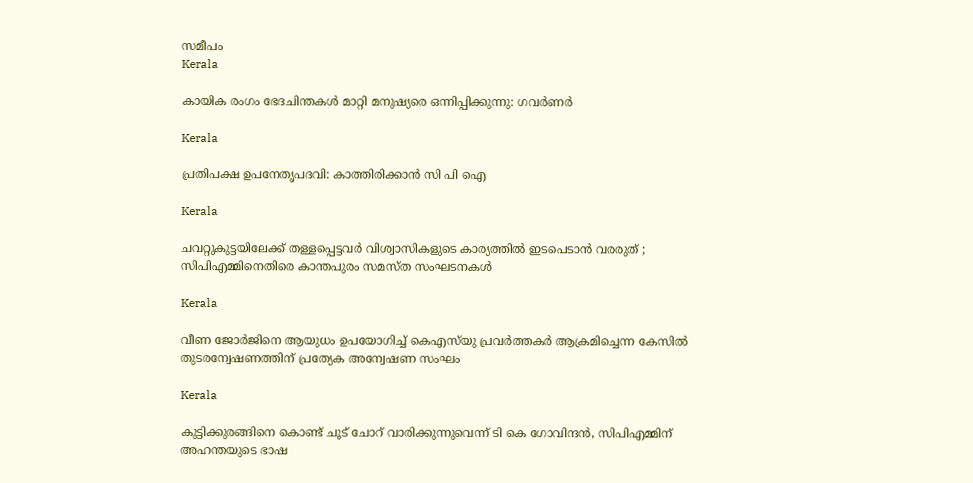സമീപം
Kerala

കായിക രംഗം ഭേദചിന്തകള്‍ മാറ്റി മനുഷ്യരെ ഒന്നിപ്പിക്കുന്നു: ഗവര്‍ണര്‍

Kerala

പ്രതിപക്ഷ ഉപനേതൃപദവി: കാത്തിരിക്കാന്‍ സി പി ഐ

Kerala

ചവറ്റുകുട്ടയിലേക്ക് തള്ളപ്പെട്ടവർ വിശ്വാസികളുടെ കാര്യത്തിൽ ഇടപെടാൻ വരരുത് ; സിപിഎമ്മിനെതിരെ കാന്തപുരം സമസ്ത സംഘടനകൾ

Kerala

വീണ ജോര്‍ജിനെ ആയുധം ഉപയോഗിച്ച് കെഎസ്‌യു പ്രവര്‍ത്തകര്‍ ആക്രമിച്ചെന്ന കേസില്‍ തുടരന്വേഷണത്തിന് പ്രത്യേക അന്വേഷണ സംഘം

Kerala

കുട്ടിക്കുരങ്ങിനെ കൊണ്ട് ചൂട് ചോറ് വാരിക്കുന്നുവെന്ന് ടി കെ ഗോവിന്ദന്‍, സിപിഎമ്മിന് അഹന്തയുടെ ഭാഷ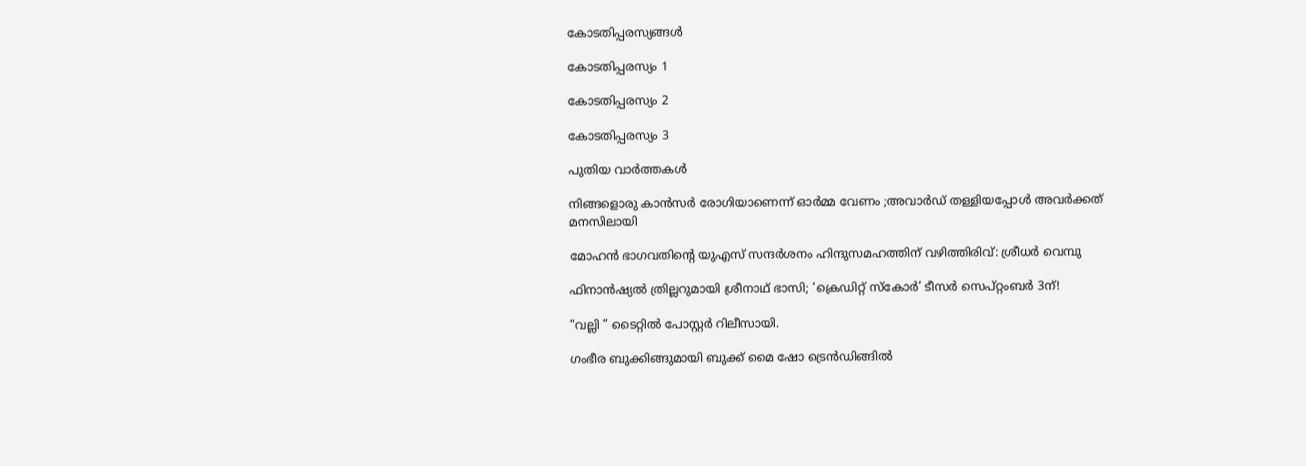കോടതിപ്പരസ്യങ്ങള്‍

കോടതിപ്പരസ്യം 1

കോടതിപ്പരസ്യം 2

കോടതിപ്പരസ്യം 3

പുതിയ വാര്‍ത്തകള്‍

നിങ്ങളൊരു കാൻസർ രോഗിയാണെന്ന് ഓർമ്മ വേണം ;അവാർഡ് തള്ളിയപ്പോൾ അവർക്കത് മനസിലായി

മോഹന്‍ ഭാഗവതിന്റെ യുഎസ് സന്ദര്‍ശനം ഹിന്ദുസമഹത്തിന് വഴിത്തിരിവ്: ശ്രീധര്‍ വെമ്പു

ഫിനാൻഷ്യൽ ത്രില്ലറുമായി ശ്രീനാഥ് ഭാസി; ‘ക്രെഡിറ്റ് സ്കോർ’ ടീസർ സെപ്റ്റംബർ 3ന്!

“വല്ലി ” ടൈറ്റിൽ പോസ്റ്റർ റിലീസായി.

ഗംഭീര ബുക്കിങ്ങുമായി ബുക്ക് മൈ ഷോ ട്രെൻഡിങ്ങിൽ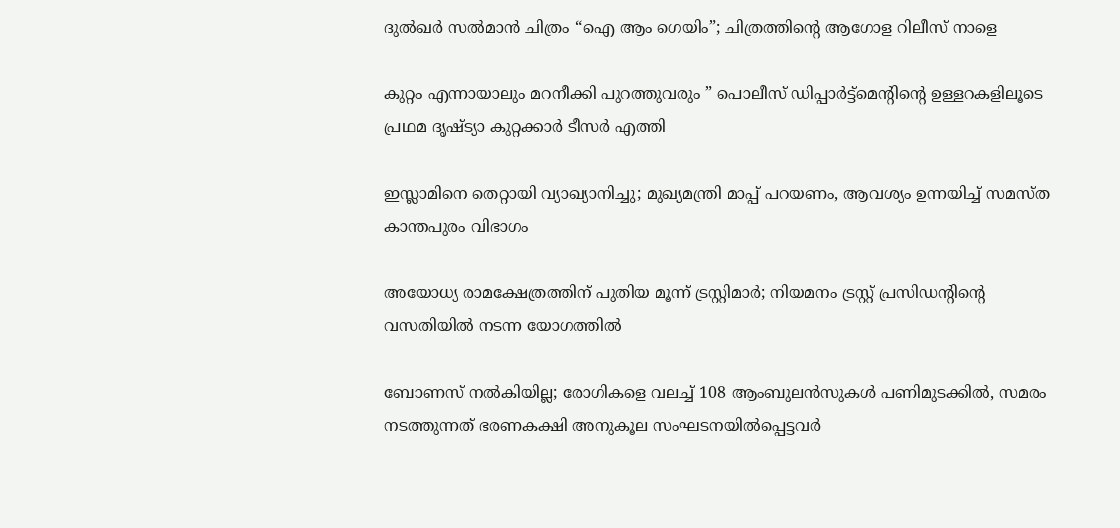ദുൽഖർ സൽമാൻ ചിത്രം “ഐ ആം ഗെയിം”; ചിത്രത്തിന്റെ ആഗോള റിലീസ് നാളെ

കുറ്റം എന്നായാലും മറനീക്കി പുറത്തുവരും ” പൊലീസ് ഡിപ്പാർട്ട്മെൻ്റിന്റെ ഉള്ളറകളിലൂടെ പ്രഥമ ദൃഷ്‌ട്യാ കുറ്റക്കാർ ടീസർ എത്തി

ഇസ്ലാമിനെ തെറ്റായി വ്യാഖ്യാനിച്ചു; മുഖ്യമന്ത്രി മാപ്പ് പറയണം, ആവശ്യം ഉന്നയിച്ച് സമസ്ത കാന്തപുരം വിഭാഗം

അയോധ്യ രാമക്ഷേത്രത്തിന് പുതിയ മൂന്ന് ട്രസ്റ്റിമാർ; നിയമനം ട്രസ്റ്റ് പ്രസിഡൻ്റിന്റെ വസതിയിൽ നടന്ന യോഗത്തിൽ

ബോണസ് നല്‍കിയില്ല; രോഗികളെ വലച്ച് 108 ആംബുലന്‍സുകള്‍ പണിമുടക്കില്‍, സമരം നടത്തുന്നത് ഭരണകക്ഷി അനുകൂല സംഘടനയിൽപ്പെട്ടവർ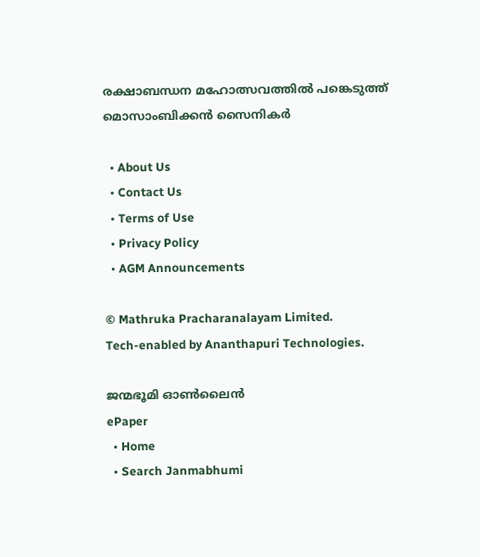രക്ഷാബന്ധന മഹോത്സവത്തില്‍ പങ്കെടുത്ത് മൊസാംബിക്കന്‍ സൈനികര്‍

  • About Us
  • Contact Us
  • Terms of Use
  • Privacy Policy
  • AGM Announcements

© Mathruka Pracharanalayam Limited.
Tech-enabled by Ananthapuri Technologies.

ജന്മഭൂമി ഓണ്‍ലൈന്‍
ePaper
  • Home
  • Search Janmabhumi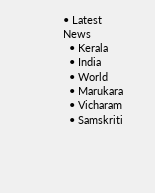• Latest News
  • Kerala
  • India
  • World
  • Marukara
  • Vicharam
  • Samskriti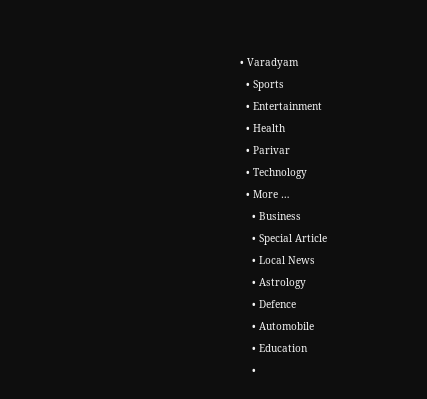• Varadyam
  • Sports
  • Entertainment
  • Health
  • Parivar
  • Technology
  • More …
    • Business
    • Special Article
    • Local News
    • Astrology
    • Defence
    • Automobile
    • Education
    •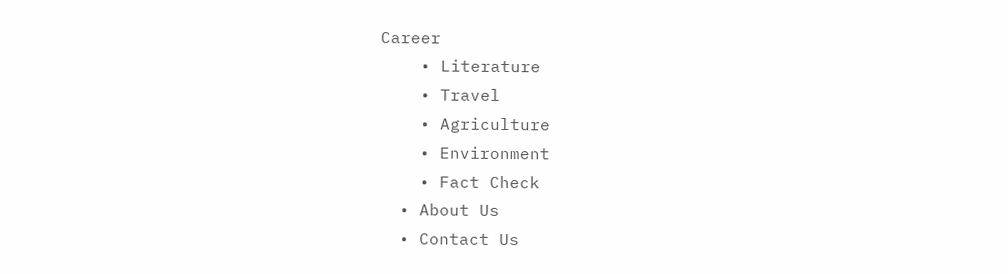Career
    • Literature
    • Travel
    • Agriculture
    • Environment
    • Fact Check
  • About Us
  • Contact Us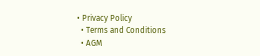• Privacy Policy
  • Terms and Conditions
  • AGM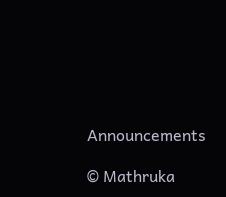Announcements

© Mathruka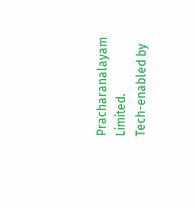Pracharanalayam Limited.
Tech-enabled by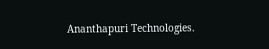Ananthapuri Technologies.